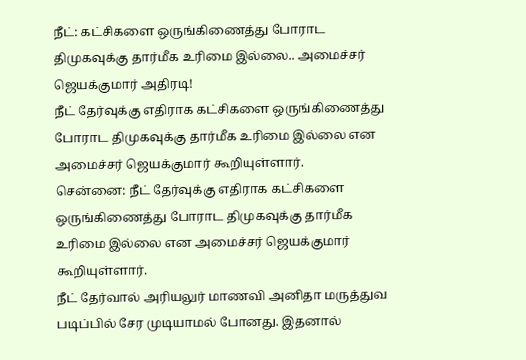நீட்: கட்சிகளை ஒருங்கிணைத்து போராட திமுகவுக்கு தார்மீக உரிமை இல்லை.. அமைச்சர் ஜெயக்குமார் அதிரடி!
நீட் தேர்வுக்கு எதிராக கட்சிகளை ஒருங்கிணைத்து போராட திமுகவுக்கு தார்மீக உரிமை இல்லை என அமைச்சர் ஜெயக்குமார் கூறியுள்ளார்.
சென்னை: நீட் தேர்வுக்கு எதிராக கட்சிகளை ஒருங்கிணைத்து போராட திமுகவுக்கு தார்மீக உரிமை இல்லை என அமைச்சர் ஜெயக்குமார் கூறியுள்ளார்.
நீட் தேர்வால் அரியலுர் மாணவி அனிதா மருத்துவ படிப்பில் சேர முடியாமல் போனது. இதனால்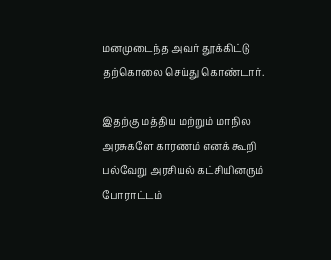மனமுடைந்த அவர் தூக்கிட்டு தற்கொலை செய்து கொண்டார்.

இதற்கு மத்திய மற்றும் மாநில அரசுகளே காரணம் எனக் கூறி பல்வேறு அரசியல் கட்சியினரும் போராட்டம்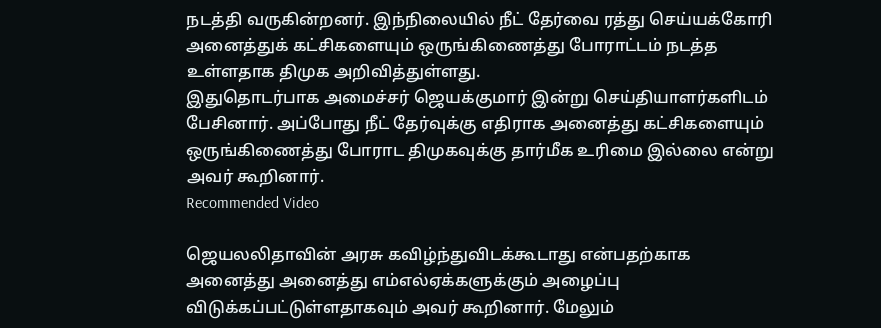நடத்தி வருகின்றனர். இந்நிலையில் நீட் தேர்வை ரத்து செய்யக்கோரி அனைத்துக் கட்சிகளையும் ஒருங்கிணைத்து போராட்டம் நடத்த உள்ளதாக திமுக அறிவித்துள்ளது.
இதுதொடர்பாக அமைச்சர் ஜெயக்குமார் இன்று செய்தியாளர்களிடம் பேசினார். அப்போது நீட் தேர்வுக்கு எதிராக அனைத்து கட்சிகளையும் ஒருங்கிணைத்து போராட திமுகவுக்கு தார்மீக உரிமை இல்லை என்று அவர் கூறினார்.
Recommended Video

ஜெயலலிதாவின் அரசு கவிழ்ந்துவிடக்கூடாது என்பதற்காக அனைத்து அனைத்து எம்எல்ஏக்களுக்கும் அழைப்பு விடுக்கப்பட்டுள்ளதாகவும் அவர் கூறினார். மேலும்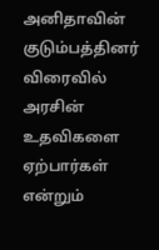அனிதாவின் குடும்பத்தினர் விரைவில் அரசின் உதவிகளை ஏற்பார்கள் என்றும்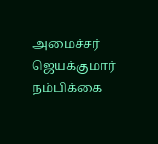அமைச்சர் ஜெயக்குமார் நம்பிக்கை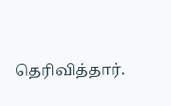தெரிவித்தார்.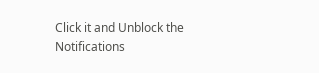Click it and Unblock the Notifications